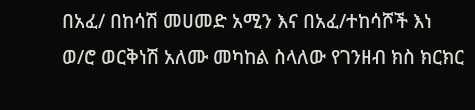በአፈ/ በከሳሽ መሀመድ አሚን እና በአፈ/ተከሳሾች እነ ወ/ሮ ወርቅነሽ አለሙ መካከል ስላለው የገንዘብ ክስ ክርክር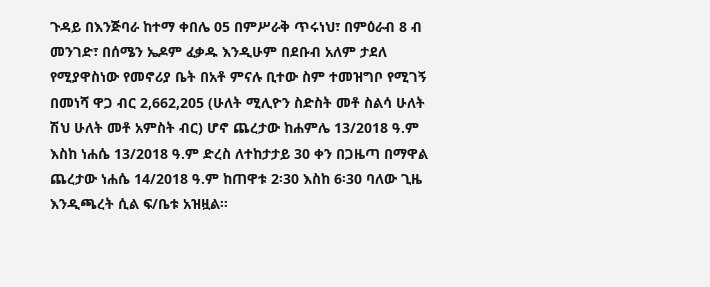ጉዳይ በእንጅባራ ከተማ ቀበሌ 05 በምሥራቅ ጥሩነህ፣ በምዕራብ 8 ብ መንገድ፣ በሰሜን ኤዶም ፈቃዱ እንዲሁም በደቡብ አለም ታደለ የሚያዋስነው የመኖሪያ ቤት በአቶ ምናሉ ቢተው ስም ተመዝግቦ የሚገኝ በመነሻ ዋጋ ብር 2,662,205 (ሁለት ሚሊዮን ስድስት መቶ ስልሳ ሁለት ሽህ ሁለት መቶ አምስት ብር) ሆኖ ጨረታው ከሐምሌ 13/2018 ዓ.ም እስከ ነሐሴ 13/2018 ዓ.ም ድረስ ለተከታታይ 30 ቀን በጋዜጣ በማዋል ጨረታው ነሐሴ 14/2018 ዓ.ም ከጠዋቱ 2፡30 እስከ 6፡30 ባለው ጊዜ እንዲጫረት ሲል ፍ/ቤቱ አዝዟል፡፡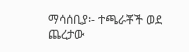ማሳሰቢያ፡- ተጫራቾች ወደ ጨረታው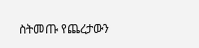ስትመጡ የጨረታውን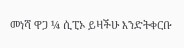መነሻ ዋጋ ¼ ሲፒኦ ይዛችሁ እንድትቀርቡ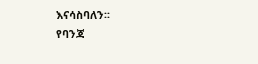እናሳስባለን፡፡
የባንጃ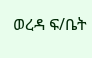ወረዳ ፍ/ቤት